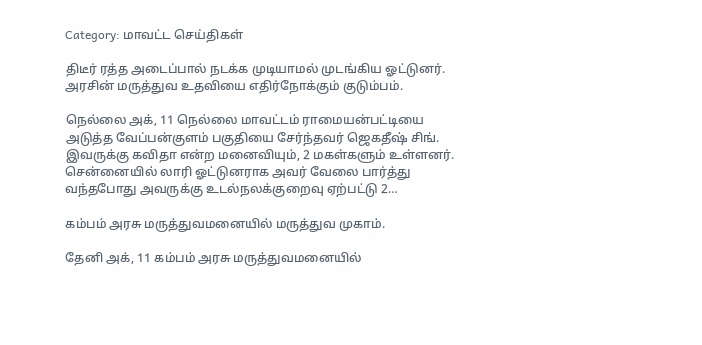Category: மாவட்ட செய்திகள்

திடீர் ரத்த அடைப்பால் நடக்க முடியாமல் முடங்கிய ஓட்டுனர். அரசின் மருத்துவ உதவியை எதிர்நோக்கும் குடும்பம்.

நெல்லை அக், 11 நெல்லை மாவட்டம் ராமையன்பட்டியை அடுத்த வேப்பன்குளம் பகுதியை சேர்ந்தவர் ஜெகதீஷ் சிங். இவருக்கு கவிதா என்ற மனைவியும், 2 மகள்களும் உள்ளனர். சென்னையில் லாரி ஓட்டுனராக அவர் வேலை பார்த்து வந்தபோது அவருக்கு உடல்நலக்குறைவு ஏற்பட்டு 2…

கம்பம் அரசு மருத்துவமனையில் மருத்துவ முகாம்.

தேனி அக், 11 கம்பம் அரசு மருத்துவமனையில்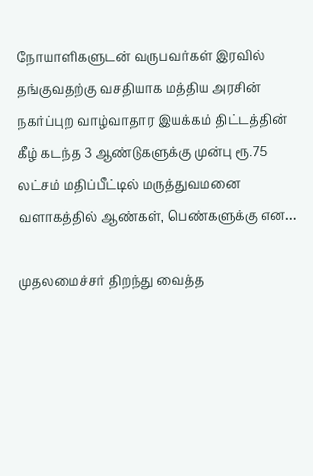நோயாளிகளுடன் வருபவர்கள் இரவில் தங்குவதற்கு வசதியாக மத்திய அரசின் நகர்ப்புற வாழ்வாதார இயக்கம் திட்டத்தின் கீழ் கடந்த 3 ஆண்டுகளுக்கு முன்பு ரூ.75 லட்சம் மதிப்பீட்டில் மருத்துவமனை வளாகத்தில் ஆண்கள், பெண்களுக்கு என…

முதலமைச்சர் திறந்து வைத்த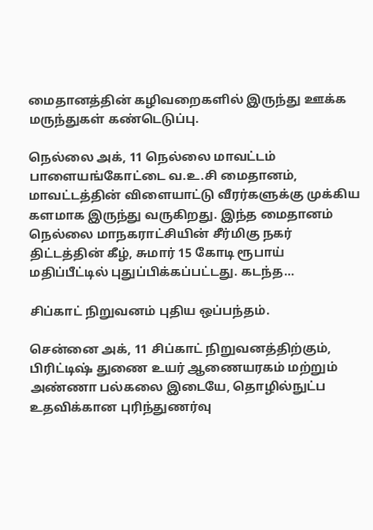மைதானத்தின் கழிவறைகளில் இருந்து ஊக்க மருந்துகள் கண்டெடுப்பு.

நெல்லை அக், 11 நெல்லை மாவட்டம் பாளையங்கோட்டை வ.உ.சி மைதானம், மாவட்டத்தின் விளையாட்டு வீரர்களுக்கு முக்கிய களமாக இருந்து வருகிறது. இந்த மைதானம் நெல்லை மாநகராட்சியின் சீர்மிகு நகர் திட்டத்தின் கீழ், சுமார் 15 கோடி ரூபாய் மதிப்பீட்டில் புதுப்பிக்கப்பட்டது. கடந்த…

சிப்காட் நிறுவனம் புதிய ஒப்பந்தம்.

சென்னை அக், 11 சிப்காட் நிறுவனத்திற்கும், பிரிட்டிஷ் துணை உயர் ஆணையரகம் மற்றும் அண்ணா பல்கலை இடையே, தொழில்நுட்ப உதவிக்கான புரிந்துணர்வு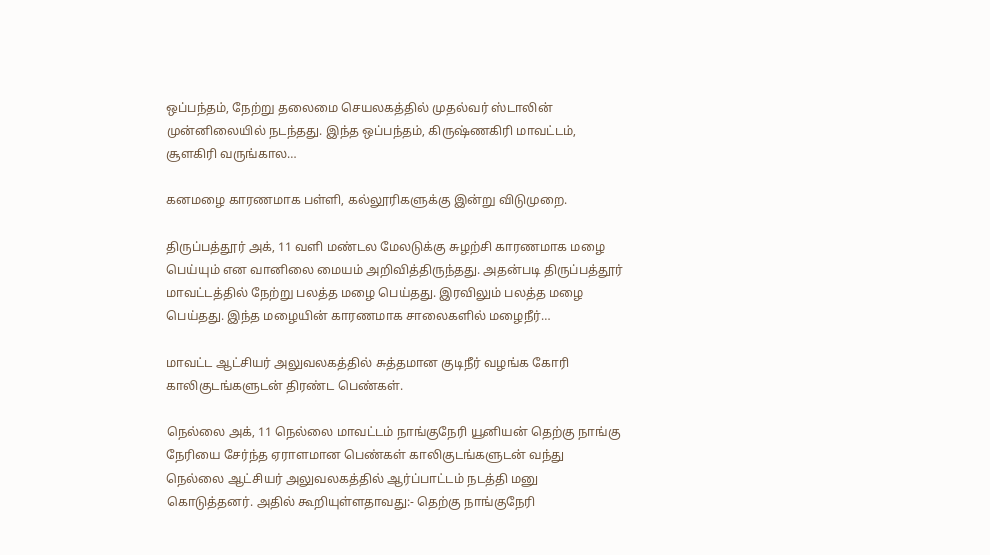ஒப்பந்தம், நேற்று தலைமை செயலகத்தில் முதல்வர் ஸ்டாலின் முன்னிலையில் நடந்தது. இந்த ஒப்பந்தம், கிருஷ்ணகிரி மாவட்டம், சூளகிரி வருங்கால…

கனமழை காரணமாக பள்ளி, கல்லூரிகளுக்கு இன்று விடுமுறை.

திருப்பத்தூர்‌ அக், 11 வளி மண்டல மேலடுக்கு சுழற்சி காரணமாக மழை பெய்யும் என வானிலை மையம் அறிவித்திருந்தது. அதன்படி திருப்பத்தூர் மாவட்டத்தில் நேற்று பலத்த மழை பெய்தது. இரவிலும் பலத்த மழை பெய்தது. இந்த மழையின் காரணமாக சாலைகளில் மழைநீர்…

மாவட்ட ஆட்சியர் அலுவலகத்தில் சுத்தமான குடிநீர் வழங்க கோரி காலிகுடங்களுடன் திரண்ட பெண்கள்.

நெல்லை அக், 11 நெல்லை மாவட்டம் நாங்குநேரி யூனியன் தெற்கு நாங்கு நேரியை சேர்ந்த ஏராளமான பெண்கள் காலிகுடங்களுடன் வந்து நெல்லை ஆட்சியர் அலுவலகத்தில் ஆர்ப்பாட்டம் நடத்தி மனு கொடுத்தனர். அதில் கூறியுள்ளதாவது:- தெற்கு நாங்குநேரி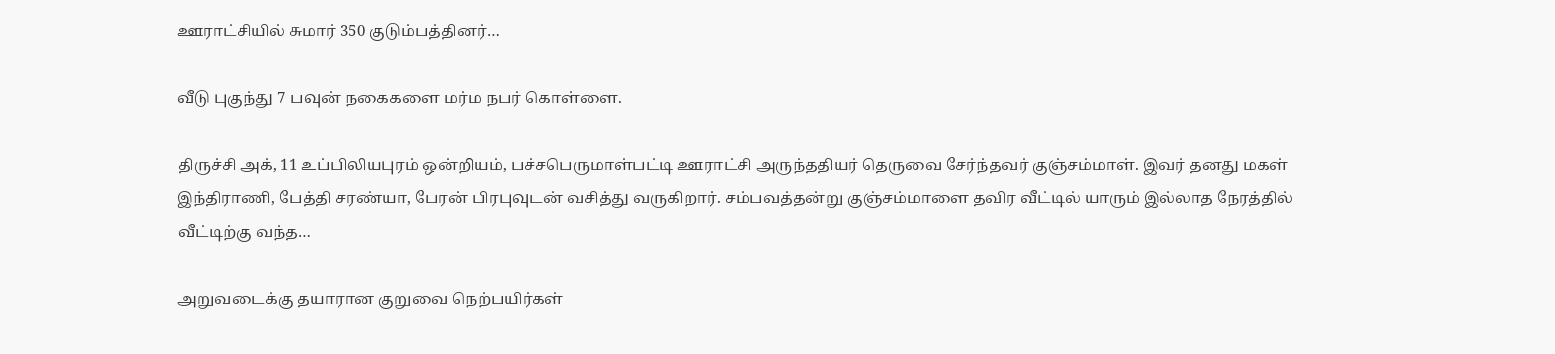ஊராட்சியில் சுமார் 350 குடும்பத்தினர்…

வீடு புகுந்து 7 பவுன் நகைகளை மர்ம நபர் கொள்ளை.

திருச்சி அக், 11 உப்பிலியபுரம் ஒன்றியம், பச்சபெருமாள்பட்டி ஊராட்சி அருந்ததியர் தெருவை சேர்ந்தவர் குஞ்சம்மாள். இவர் தனது மகள் இந்திராணி, பேத்தி சரண்யா, பேரன் பிரபுவுடன் வசித்து வருகிறார். சம்பவத்தன்று குஞ்சம்மாளை தவிர வீட்டில் யாரும் இல்லாத நேரத்தில் வீட்டிற்கு வந்த…

அறுவடைக்கு தயாரான குறுவை நெற்பயிர்கள்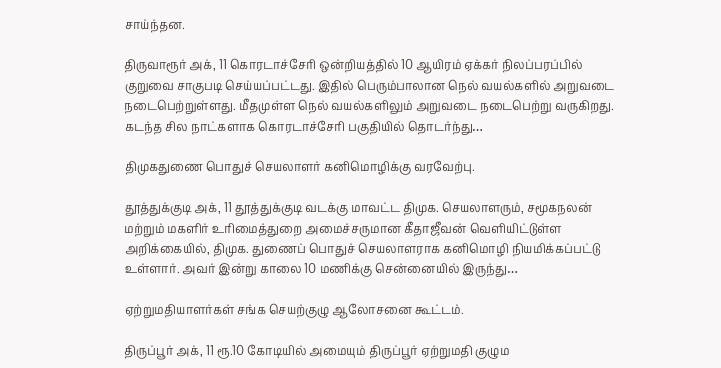சாய்ந்தன.

திருவாரூர் அக், 11 கொரடாச்சேரி ஒன்றியத்தில் 10 ஆயிரம் ஏக்கர் நிலப்பரப்பில் குறுவை சாகுபடி செய்யப்பட்டது. இதில் பெரும்பாலான நெல் வயல்களில் அறுவடை நடைபெற்றுள்ளது. மீதமுள்ள நெல் வயல்களிலும் அறுவடை நடைபெற்று வருகிறது. கடந்த சில நாட்களாக கொரடாச்சேரி பகுதியில் தொடர்ந்து…

திமுகதுணை பொதுச் செயலாளர் கனிமொழிக்கு வரவேற்பு.

தூத்துக்குடி அக், 11 தூத்துக்குடி வடக்கு மாவட்ட திமுக. செயலாளரும், சமூகநலன் மற்றும் மகளிர் உரிமைத்துறை அமைச்சருமான கீதாஜீவன் வெளியிட்டுள்ள அறிக்கையில், திமுக. துணைப் பொதுச் செயலாளராக கனிமொழி நியமிக்கப்பட்டு உள்ளார். அவர் இன்று காலை 10 மணிக்கு சென்னையில் இருந்து…

ஏற்றுமதியாளர்கள் சங்க செயற்குழு ஆலோசனை கூட்டம்.

திருப்பூர் அக், 11 ரூ.10 கோடியில் அமையும் திருப்பூர் ஏற்றுமதி குழும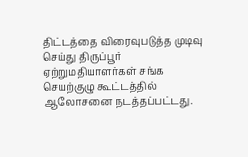திட்டத்தை விரைவுபடுத்த முடிவு செய்து திருப்பூர் ஏற்றுமதியாளர்கள் சங்க செயற்குழு கூட்டத்தில் ஆலோசனை நடத்தப்பட்டது.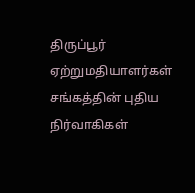திருப்பூர் ஏற்றுமதியாளர்கள் சங்கத்தின் புதிய நிர்வாகிகள்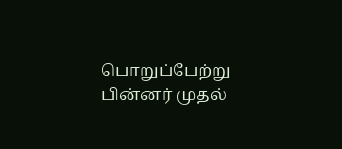பொறுப்பேற்று பின்னர் முதல்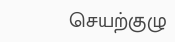செயற்குழு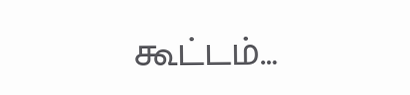கூட்டம்…